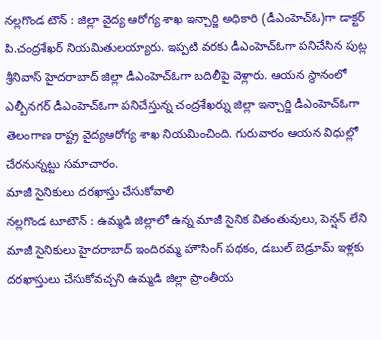నల్లగొండ టౌన్ : జిల్లా వైద్య ఆరోగ్య శాఖ ఇన్చార్జి అధికారి (డీఎంహెచ్ఓ)గా డాక్టర్ పి.చంద్రశేఖర్ నియమితులయ్యారు. ఇప్పటి వరకు డీఎంహెచ్ఓగా పనిచేసిన పుట్ల శ్రీనివాస్ హైదరాబాద్ జిల్లా డీఎంహెచ్ఓగా బదిలీపై వెళ్లారు. ఆయన స్థానంలో ఎల్బీనగర్ డీఎంహెచ్ఓగా పనిచేస్తున్న చంద్రశేఖర్ను జిల్లా ఇన్చార్జి డీఎంహెచ్ఓగా తెలంగాణ రాష్ట్ర వైద్యఆరోగ్య శాఖ నియమించింది. గురువారం ఆయన విధుల్లో చేరనున్నట్టు సమాచారం.
మాజీ సైనికులు దరఖాస్తు చేసుకోవాలి
నల్లగొండ టూటౌన్ : ఉమ్మడి జిల్లాలో ఉన్న మాజీ సైనిక వితంతువులు, పెన్షన్ లేని మాజీ సైనికులు హైదరాబాద్ ఇందిరమ్మ హౌసింగ్ పథకం, డబుల్ బెడ్రూమ్ ఇళ్లకు దరఖాస్తులు చేసుకోవచ్చని ఉమ్మడి జిల్లా ప్రాంతీయ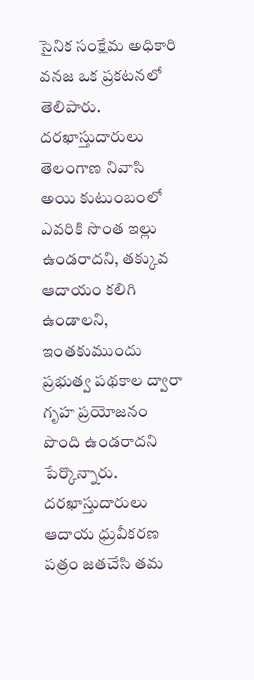సైనిక సంక్షేమ అధికారి వనజ ఒక ప్రకటనలో తెలిపారు. దరఖాస్తుదారులు తెలంగాణ నివాసి అయి కుటుంబంలో ఎవరికి సొంత ఇల్లు ఉండరాదని, తక్కువ ఆదాయం కలిగి ఉండాలని, ఇంతకుముందు ప్రభుత్వ పథకాల ద్వారా గృహ ప్రయోజనం పొంది ఉండరాదని పేర్కొన్నారు. దరఖాస్తుదారులు ఆదాయ ధ్రువీకరణ పత్రం జతచేసి తమ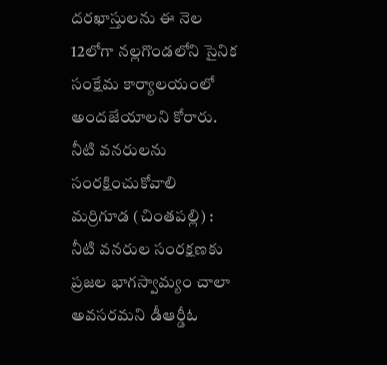దరఖాస్తులను ఈ నెల 12లోగా నల్లగొండలోని సైనిక సంక్షేమ కార్యాలయంలో అందజేయాలని కోరారు.
నీటి వనరులను సంరక్షించుకోవాలి
మర్రిగూడ (చింతపల్లి) : నీటి వనరుల సంరక్షణకు ప్రజల భాగస్వామ్యం చాలా అవసరమని డీఆర్డీఓ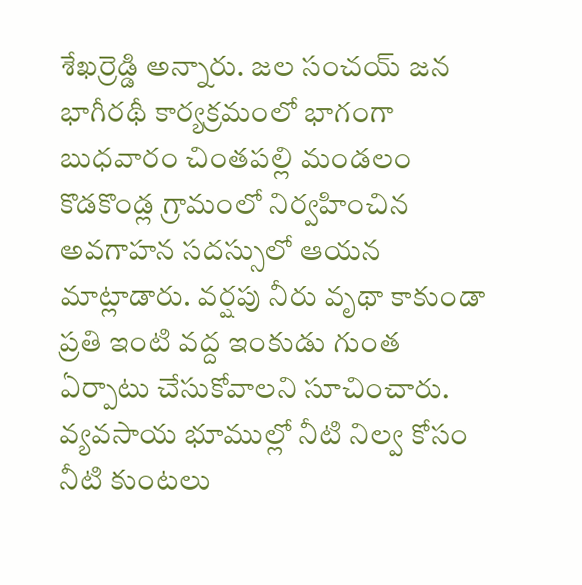శేఖర్రెడ్డి అన్నారు. జల సంచయ్ జన భాగీరథీ కార్యక్రమంలో భాగంగా బుధవారం చింతపల్లి మండలం కొడకొండ్ల గ్రామంలో నిర్వహించిన అవగాహన సదస్సులో ఆయన మాట్లాడారు. వర్షపు నీరు వృథా కాకుండా ప్రతి ఇంటి వద్ద ఇంకుడు గుంత ఏర్పాటు చేసుకోవాలని సూచించారు. వ్యవసాయ భూముల్లో నీటి నిల్వ కోసం నీటి కుంటలు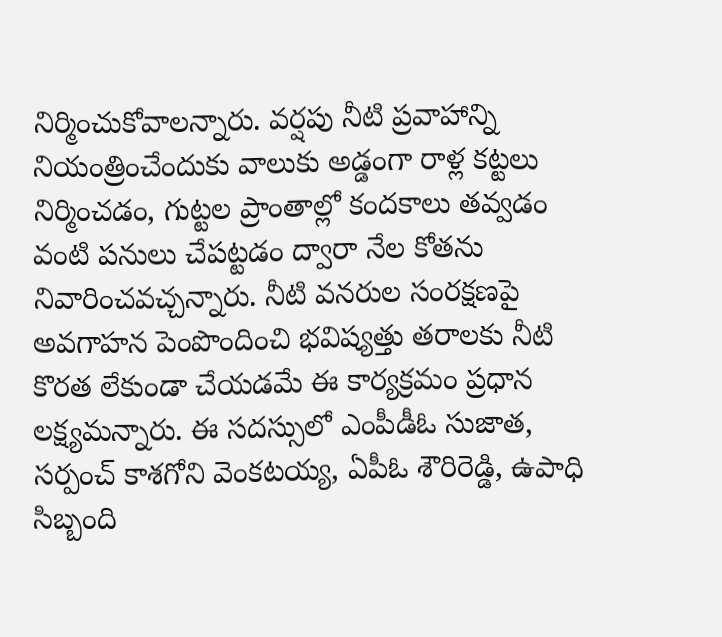నిర్మించుకోవాలన్నారు. వర్షపు నీటి ప్రవాహాన్ని నియంత్రించేందుకు వాలుకు అడ్డంగా రాళ్ల కట్టలు నిర్మించడం, గుట్టల ప్రాంతాల్లో కందకాలు తవ్వడం వంటి పనులు చేపట్టడం ద్వారా నేల కోతను నివారించవచ్చన్నారు. నీటి వనరుల సంరక్షణపై అవగాహన పెంపొందించి భవిష్యత్తు తరాలకు నీటి కొరత లేకుండా చేయడమే ఈ కార్యక్రమం ప్రధాన లక్ష్యమన్నారు. ఈ సదస్సులో ఎంపీడీఓ సుజాత, సర్పంచ్ కాశగోని వెంకటయ్య, ఏపీఓ శౌరిరెడ్డి, ఉపాధి సిబ్బంది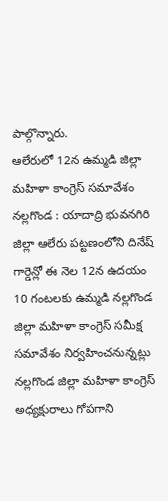పాల్గొన్నారు.
ఆలేరులో 12న ఉమ్మడి జిల్లా మహిళా కాంగ్రెస్ సమావేశం
నల్లగొండ : యాదాద్రి భువనగిరి జిల్లా ఆలేరు పట్టణంలోని దినేష్ గార్డెన్లో ఈ నెల 12న ఉదయం 10 గంటలకు ఉమ్మడి నల్లగొండ జిల్లా మహిళా కాంగ్రెస్ సమీక్ష సమావేశం నిర్వహించనున్నట్లు నల్లగొండ జిల్లా మహిళా కాంగ్రెస్ అధ్యక్షురాలు గోపగాని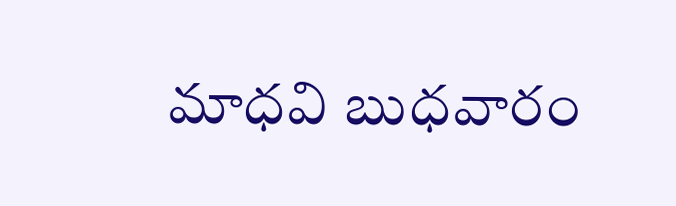మాధవి బుధవారం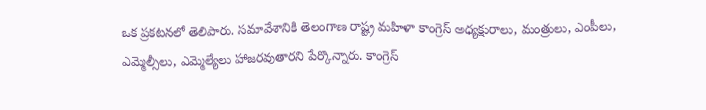ఒక ప్రకటనలో తెలిపారు. సమావేశానికి తెలంగాణ రాష్ట్ర మహిళా కాంగ్రెస్ అధ్యక్షురాలు, మంత్రులు, ఎంపీలు, ఎమ్మెల్సీలు, ఎమ్మెల్యేలు హాజరవుతారని పేర్కొన్నారు. కాంగ్రెస్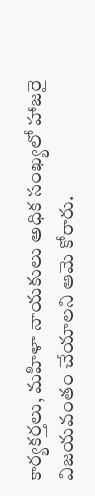కార్యకర్తలు, మహిళా నాయకులు అధిక సంఖ్యలో హాజరై విజయవంతం చేయాలని ఆమె కోరారు.